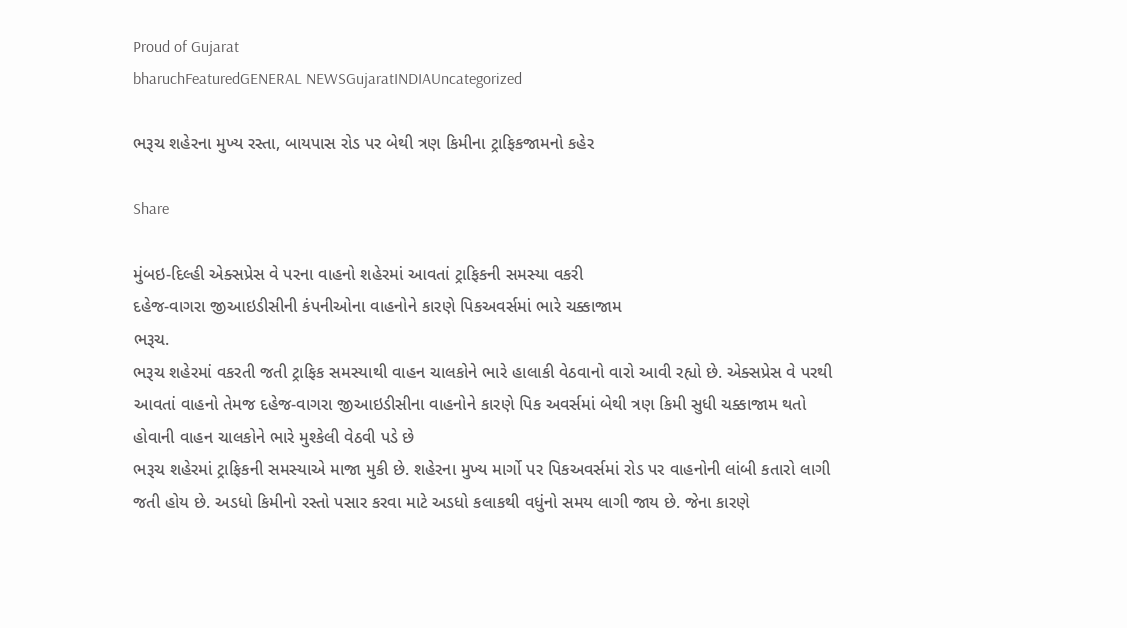Proud of Gujarat
bharuchFeaturedGENERAL NEWSGujaratINDIAUncategorized

ભરૂચ શહેરના મુખ્ય રસ્તા, બાયપાસ રોડ પર બેથી ત્રણ કિમીના ટ્રાફિકજામનો કહેર

Share

મુંબઇ-દિલ્હી એક્સપ્રેસ વે પરના વાહનો શહેરમાં આવતાં ટ્રાફિકની સમસ્યા વકરી
દહેજ-વાગરા જીઆઇડીસીની કંપનીઓના વાહનોને કારણે પિકઅવર્સમાં ભારે ચક્કાજામ
ભરૂચ.
ભરૂચ શહેરમાં વકરતી જતી ટ્રાફિક સમસ્યાથી વાહન ચાલકોને ભારે હાલાકી વેઠવાનો વારો આવી રહ્યો છે. એક્સપ્રેસ વે પરથી આવતાં વાહનો તેમજ દહેજ-વાગરા જીઆઇડીસીના વાહનોને કારણે પિક અવર્સમાં બેથી ત્રણ કિમી સુધી ચક્કાજામ થતો હોવાની વાહન ચાલકોને ભારે મુશ્કેલી વેઠવી પડે છે
ભરૂચ શહેરમાં ટ્રાફિકની સમસ્યાએ માજા મુકી છે. શહેરના મુખ્ય માર્ગો પર પિકઅવર્સમાં રોડ પર વાહનોની લાંબી કતારો લાગી જતી હોય છે. અડધો કિમીનો રસ્તો પસાર કરવા માટે અડધો કલાકથી વધુંનો સમય લાગી જાય છે. જેના કારણે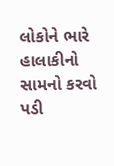લોકોને ભારે હાલાકીનો સામનો કરવો પડી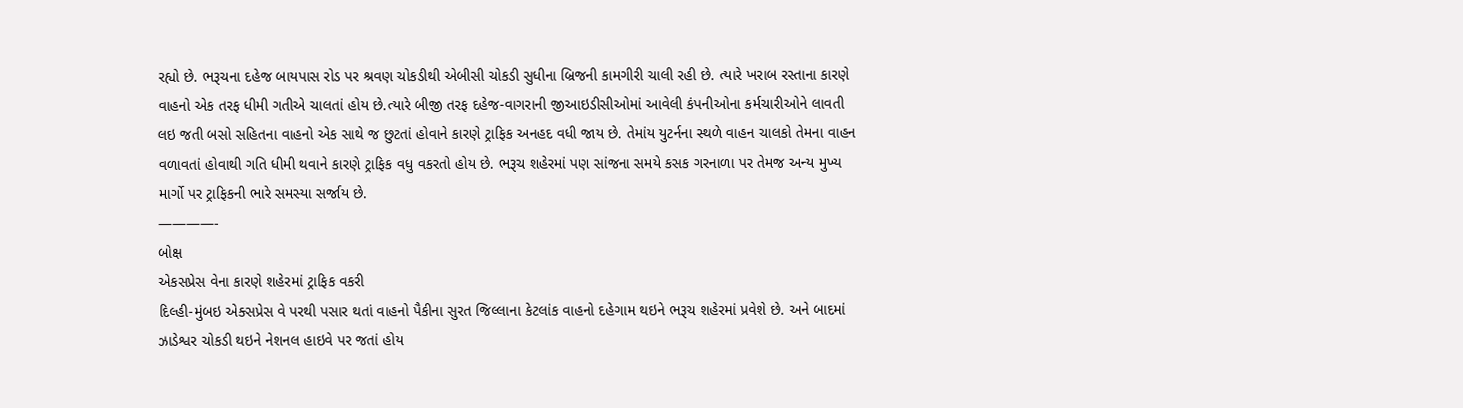રહ્યો છે. ભરૂચના દહેજ બાયપાસ રોડ પર શ્રવણ ચોકડીથી એબીસી ચોકડી સુધીના બ્રિજની કામગીરી ચાલી રહી છે. ત્યારે ખરાબ રસ્તાના કારણે વાહનો એક તરફ ધીમી ગતીએ ચાલતાં હોય છે.ત્યારે બીજી તરફ દહેજ-વાગરાની જીઆઇડીસીઓમાં આવેલી કંપનીઓના કર્મચારીઓને લાવતી લઇ જતી બસો સહિતના વાહનો એક સાથે જ છુટતાં હોવાને કારણે ટ્રાફિક અનહદ વધી જાય છે. તેમાંય યુટર્નના સ્થળે વાહન ચાલકો તેમના વાહન વળાવતાં હોવાથી ગતિ ધીમી થવાને કારણે ટ્રાફિક વધુ વકરતો હોય છે. ભરૂચ શહેરમાં પણ સાંજના સમયે કસક ગરનાળા પર તેમજ અન્ય મુખ્ય માર્ગો પર ટ્રાફિકની ભારે સમસ્યા સર્જાય છે.
————-
બોક્ષ
એકસપ્રેસ વેના કારણે શહેરમાં ટ્રાફિક વકરી
દિલ્હી-મુંબઇ એક્સપ્રેસ વે પરથી પસાર થતાં વાહનો પૈકીના સુરત જિલ્લાના કેટલાંક વાહનો દહેગામ થઇને ભરૂચ શહેરમાં પ્રવેશે છે. અને બાદમાં ઝાડેશ્વર ચોકડી થઇને નેશનલ હાઇવે પર જતાં હોય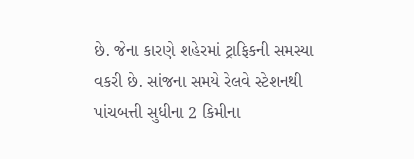છે. જેના કારણે શહેરમાં ટ્રાફિકની સમસ્યા વકરી છે. સાંજના સમયે રેલવે સ્ટેશનથી પાંચબત્તી સુધીના 2 કિમીના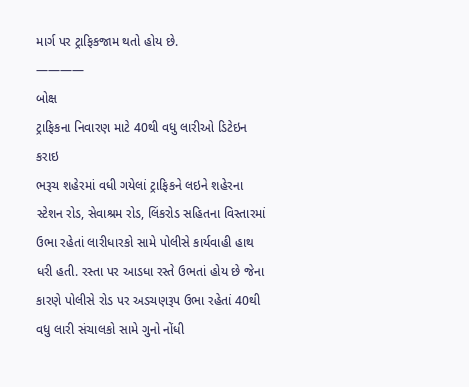માર્ગ પર ટ્રાફિકજામ થતો હોય છે.
————
બોક્ષ
ટ્રાફિકના નિવારણ માટે 40થી વધુ લારીઓ ડિટેઇન કરાઇ
ભરૂચ શહેરમાં વધી ગયેલાં ટ્રાફિકને લઇને શહેરના સ્ટેશન રોડ, સેવાશ્રમ રોડ, લિંકરોડ સહિતના વિસ્તારમાં ઉભા રહેતાં લારીધારકો સામે પોલીસે કાર્યવાહી હાથ ધરી હતી. રસ્તા પર આડધા રસ્તે ઉભતાં હોય છે જેના કારણે પોલીસે રોડ પર અડચણરૂપ ઉભા રહેતાં 40થી વધુ લારી સંચાલકો સામે ગુનો નોંધી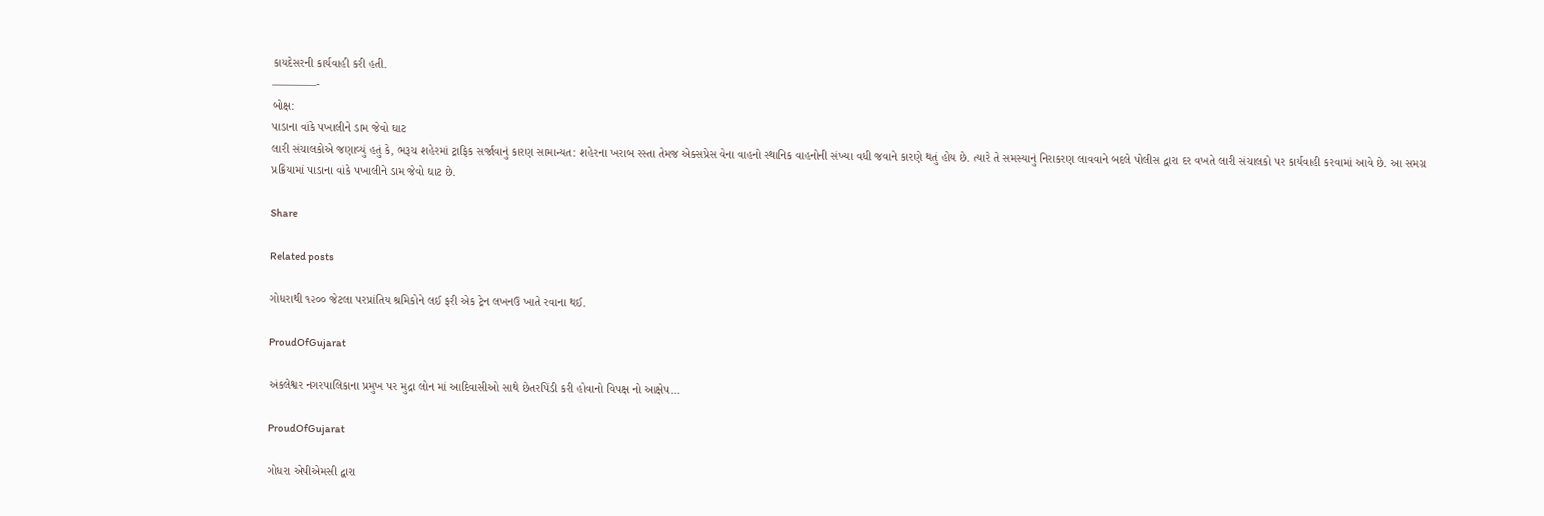કાયદેસરની કાર્યવાહી કરી હતી.
————-
બોક્ષ:
પાડાના વાંકે પખાલીને ડામ જેવો ઘાટ
લારી સંચાલકોએ જણાવ્યું હતું કે, ભરૂચ શહેરમાં ટ્રાફિક સર્જાવાનું કારણ સામાન્યત: શહેરના ખરાબ રસ્તા તેમજ એક્સપ્રેસ વેના વાહનો સ્થાનિક વાહનોની સંખ્યા વધી જવાને કારણે થતું હોય છે. ત્યારે તે સમસ્યાનું નિરાકરણ લાવવાને બદલે પોલીસ દ્વારા દર વખતે લારી સંચાલકો પર કાર્યવાહી કરવામાં આવે છે. આ સમગ્ર પ્રક્રિયામાં પાડાના વાંકે પખાલીને ડામ જેવો ઘાટ છે.

Share

Related posts

ગોધરાથી ૧૨૦૦ જેટલા પરપ્રાંતિય શ્રમિકોને લઈ ફરી એક ટ્રેન લખનઉ ખાતે રવાના થઈ.

ProudOfGujarat

અંકલેશ્વર નગરપાલિકાના પ્રમુખ પર મુદ્રા લોન માં આદિવાસીઓ સાથે છેતરપિંડી કરી હોવાનો વિપક્ષ નો આક્ષેપ…

ProudOfGujarat

ગોધરા એપીએમસી દ્વારા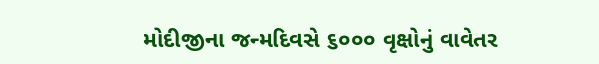મોદીજીના જન્મદિવસે ૬૦૦૦ વૃક્ષોનું વાવેતર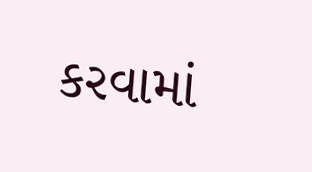કરવામાં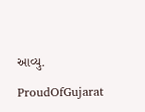આવ્યુ.

ProudOfGujarat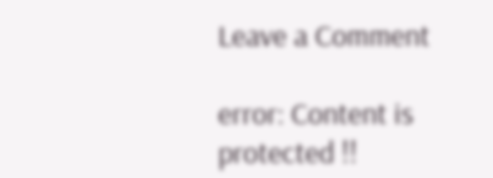Leave a Comment

error: Content is protected !!